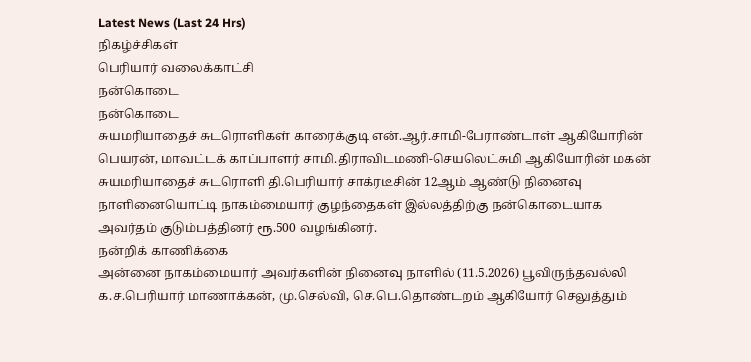Latest News (Last 24 Hrs)
நிகழ்ச்சிகள்
பெரியார் வலைக்காட்சி
நன்கொடை
நன்கொடை
சுயமரியாதைச் சுடரொளிகள் காரைக்குடி என்.ஆர்.சாமி-பேராண்டாள் ஆகியோரின் பெயரன், மாவட்டக் காப்பாளர் சாமி.திராவிடமணி-செயலெட்சுமி ஆகியோரின் மகன் சுயமரியாதைச் சுடரொளி தி.பெரியார் சாக்ரடீசின் 12ஆம் ஆண்டு நினைவு நாளினையொட்டி நாகம்மையார் குழந்தைகள் இல்லத்திற்கு நன்கொடையாக அவர்தம் குடும்பத்தினர் ரூ.500 வழங்கினர்.
நன்றிக் காணிக்கை
அன்னை நாகம்மையார் அவர்களின் நினைவு நாளில் (11.5.2026) பூவிருந்தவல்லி க.ச.பெரியார் மாணாக்கன், மு.செல்வி, செ.பெ.தொண்டறம் ஆகியோர் செலுத்தும்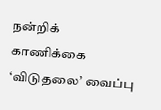நன்றிக் காணிக்கை ‘விடுதலை’ வைப்பு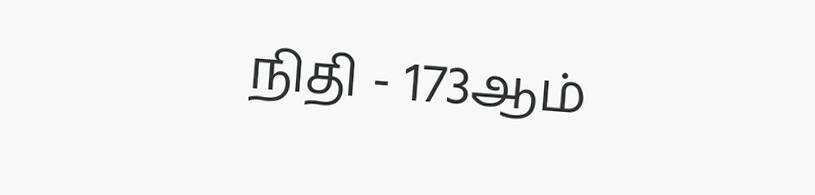நிதி - 173ஆம்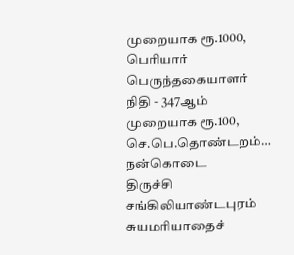முறையாக ரூ.1000, பெரியார் பெருந்தகையாளர் நிதி - 347ஆம் முறையாக ரூ.100, செ.பெ.தொண்டறம்…
நன்கொடை
திருச்சி சங்கிலியாண்டபுரம் சுயமரியாதைச்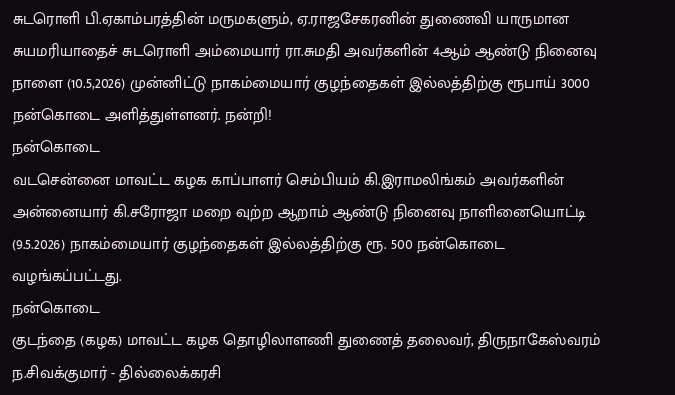சுடரொளி பி.ஏகாம்பரத்தின் மருமகளும், ஏ.ராஜசேகரனின் துணைவி யாருமான சுயமரியாதைச் சுடரொளி அம்மையார் ரா.சுமதி அவர்களின் 4ஆம் ஆண்டு நினைவு நாளை (10.5,2026) முன்னிட்டு நாகம்மையார் குழந்தைகள் இல்லத்திற்கு ரூபாய் 3000 நன்கொடை அளித்துள்ளனர். நன்றி!
நன்கொடை
வடசென்னை மாவட்ட கழக காப்பாளர் செம்பியம் கி.இராமலிங்கம் அவர்களின் அன்னையார் கி.சரோஜா மறை வுற்ற ஆறாம் ஆண்டு நினைவு நாளினையொட்டி (9.5.2026) நாகம்மையார் குழந்தைகள் இல்லத்திற்கு ரூ. 500 நன்கொடை வழங்கப்பட்டது.
நன்கொடை
குடந்தை (கழக) மாவட்ட கழக தொழிலாளணி துணைத் தலைவர், திருநாகேஸ்வரம் ந.சிவக்குமார் - தில்லைக்கரசி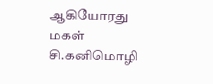ஆகியோரது மகள் சி.கனிமொழி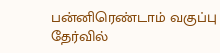பன்னிரெண்டாம் வகுப்பு தேர்வில்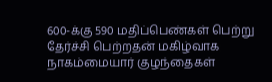600-க்கு 590 மதிப்பெண்கள் பெற்று தேர்ச்சி பெற்றதன் மகிழ்வாக நாகம்மையார் குழந்தைகள்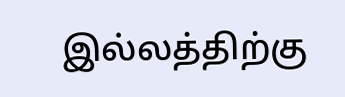இல்லத்திற்கு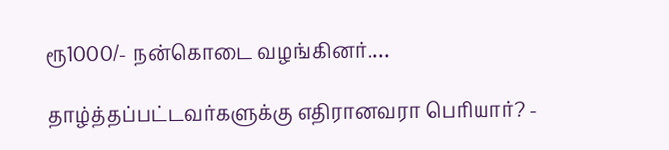ரூ1000/- நன்கொடை வழங்கினர்.…

தாழ்த்தப்பட்டவர்களுக்கு எதிரானவரா பெரியார்? -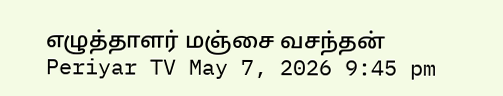எழுத்தாளர் மஞ்சை வசந்தன்
Periyar TV May 7, 2026 9:45 pm